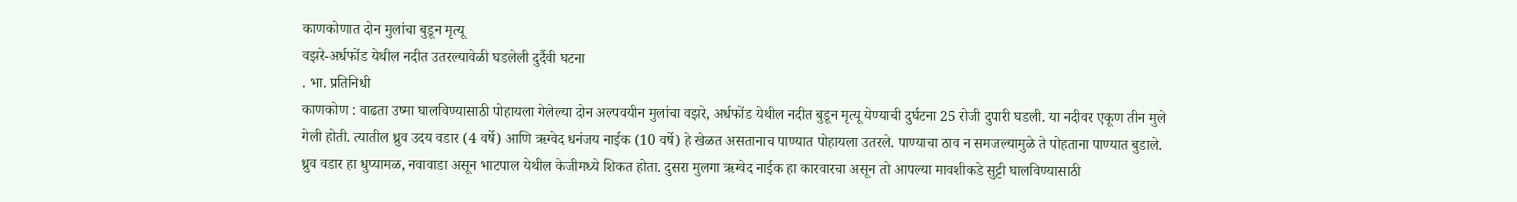काणकोणात दोन मुलांचा बुडून मृत्यू
वझरे-अर्धफोंड येथील नदीत उतरल्यावेळी घडलेली दुर्दैवी घटना
. भा. प्रतिनिधी
काणकोण : वाढता उष्मा घालविण्यासाठी पोहायला गेलेल्या दोन अल्पवयीन मुलांचा वझरे, अर्धफोंड येथील नदीत बुडून मृत्यू येण्याची दुर्घटना 25 रोजी दुपारी घडली. या नदीवर एकूण तीन मुले गेली होती. त्यातील ध्रुव उदय वडार (4 वर्षे) आणि ऋग्वेद धनंजय नाईक (10 वर्षे) हे खेळत असतानाच पाण्यात पोहायला उतरले. पाण्याचा ठाव न समजल्यामुळे ते पोहताना पाण्यात बुडाले.
ध्रुव वडार हा धुप्यामळ, नवावाडा असून भाटपाल येथील केजीमध्ये शिकत होता. दुसरा मुलगा ऋग्वेद नाईक हा कारवारचा असून तो आपल्या मावशीकडे सुट्टी घालविण्यासाठी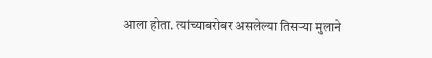आला होता. त्यांच्याबरोबर असलेल्या तिसऱ्या मुलाने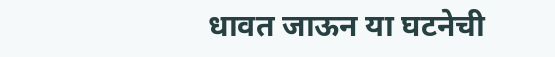धावत जाऊन या घटनेची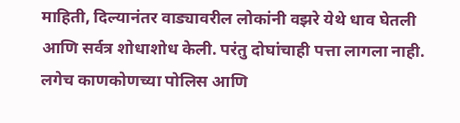माहिती, दिल्यानंतर वाड्यावरील लोकांनी वझरे येथे धाव घेतली आणि सर्वत्र शोधाशोध केली. परंतु दोघांचाही पत्ता लागला नाही. लगेच काणकोणच्या पोलिस आणि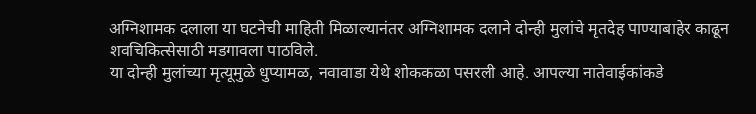अग्निशामक दलाला या घटनेची माहिती मिळाल्यानंतर अग्निशामक दलाने दोन्ही मुलांचे मृतदेह पाण्याबाहेर काढून शवचिकित्सेसाठी मडगावला पाठविले.
या दोन्ही मुलांच्या मृत्यूमुळे धुप्यामळ, नवावाडा येथे शोककळा पसरली आहे. आपल्या नातेवाईकांकडे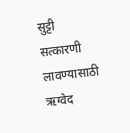सुट्टी सत्कारणी लावण्यासाठी ऋग्वेद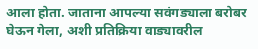आला होता. जाताना आपल्या सवंगड्याला बरोबर घेऊन गेला, अशी प्रतिक्रिया वाड्यावरील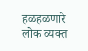हळहळणारे लोक व्यक्त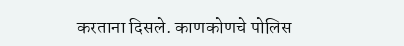करताना दिसले. काणकोणचे पोलिस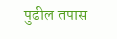पुढील तपास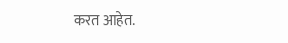करत आहेत.